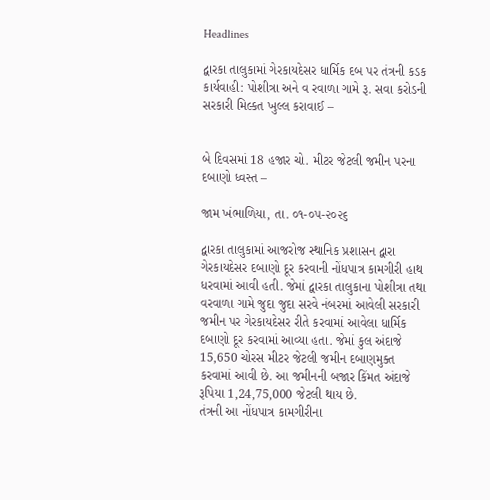Headlines

દ્વારકા તાલુકામાં ગેરકાયદેસર ધાર્મિક દબ પર તંત્રની કડક કાર્યવાહી: પોશીત્રા અને વ રવાળા ગામે રૂ. સવા કરોડની સરકારી મિલ્કત ખુલ્લ કરાવાઈ –


બે દિવસમાં 18 હજાર ચો. મીટર જેટલી જમીન પરના દબાણો ધ્વસ્ત –

જામ ખંભાળિયા, તા. ૦૧-૦૫-૨૦૨૬

દ્વારકા તાલુકામાં આજરોજ સ્થાનિક પ્રશાસન દ્વારા ગેરકાયદેસર દબાણો દૂર કરવાની નોંધપાત્ર કામગીરી હાથ ધરવામાં આવી હતી. જેમાં દ્વારકા તાલુકાના પોશીત્રા તથા વરવાળા ગામે જુદા જુદા સરવે નંબરમાં આવેલી સરકારી જમીન પર ગેરકાયદેસર રીતે કરવામાં આવેલા ધાર્મિક દબાણો દૂર કરવામાં આવ્યા હતા. જેમાં કુલ અંદાજે 15,650 ચોરસ મીટર જેટલી જમીન દબાણમુક્ત કરવામાં આવી છે. આ જમીનની બજાર કિંમત અંદાજે રૂપિયા 1,24,75,000 જેટલી થાય છે.
તંત્રની આ નોંધપાત્ર કામગીરીના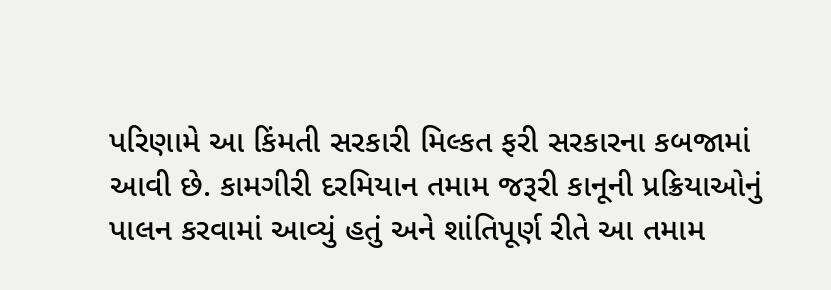પરિણામે આ કિંમતી સરકારી મિલ્કત ફરી સરકારના કબજામાં આવી છે. કામગીરી દરમિયાન તમામ જરૂરી કાનૂની પ્રક્રિયાઓનું પાલન કરવામાં આવ્યું હતું અને શાંતિપૂર્ણ રીતે આ તમામ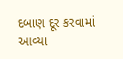દબાણ દૂર કરવામાં આવ્યા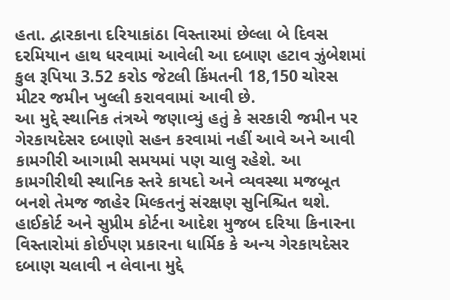હતા. દ્વારકાના દરિયાકાંઠા વિસ્તારમાં છેલ્લા બે દિવસ દરમિયાન હાથ ધરવામાં આવેલી આ દબાણ હટાવ ઝુંબેશમાં કુલ રૂપિયા 3.52 કરોડ જેટલી કિંમતની 18,150 ચોરસ મીટર જમીન ખુલ્લી કરાવવામાં આવી છે.
આ મુદ્દે સ્થાનિક તંત્રએ જણાવ્યું હતું કે સરકારી જમીન પર ગેરકાયદેસર દબાણો સહન કરવામાં નહીં આવે અને આવી કામગીરી આગામી સમયમાં પણ ચાલુ રહેશે. આ કામગીરીથી સ્થાનિક સ્તરે કાયદો અને વ્યવસ્થા મજબૂત બનશે તેમજ જાહેર મિલ્કતનું સંરક્ષણ સુનિશ્ચિત થશે. હાઈકોર્ટ અને સુપ્રીમ કોર્ટના આદેશ મુજબ દરિયા કિનારના વિસ્તારોમાં કોઈપણ પ્રકારના ધાર્મિક કે અન્ય ગેરકાયદેસર દબાણ ચલાવી ન લેવાના મુદ્દે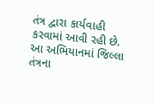તંત્ર દ્વારા કાર્યવાહી કરવામાં આવી રહી છે.
આ અભિયાનમાં જિલ્લા તંત્રના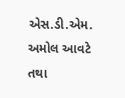એસ.ડી.એમ. અમોલ આવટે તથા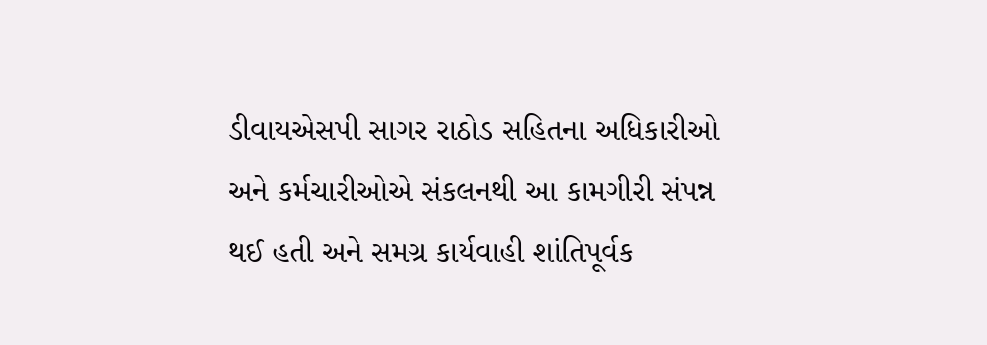ડીવાયએસપી સાગર રાઠોડ સહિતના અધિકારીઓ અને કર્મચારીઓએ સંકલનથી આ કામગીરી સંપન્ન થઈ હતી અને સમગ્ર કાર્યવાહી શાંતિપૂર્વક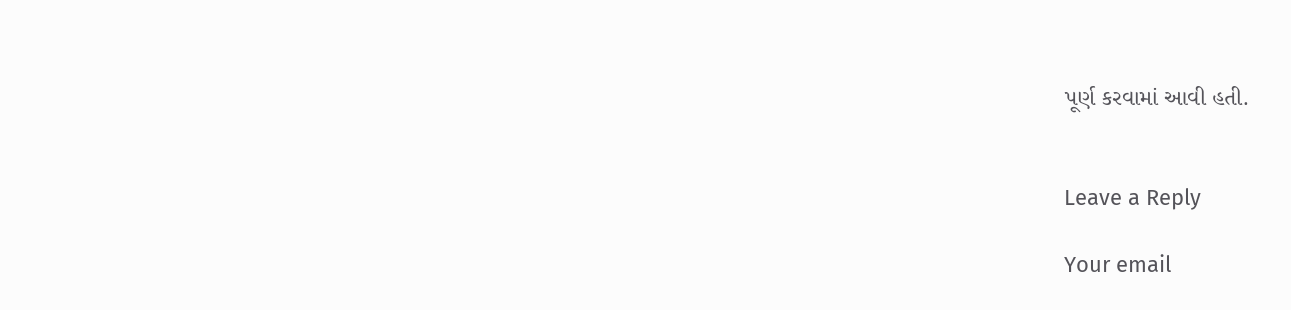પૂર્ણ કરવામાં આવી હતી.


Leave a Reply

Your email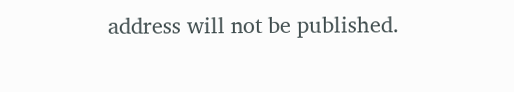address will not be published.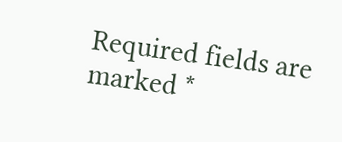Required fields are marked *